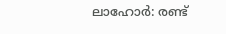ലാഹോര്‍: രണ്ട്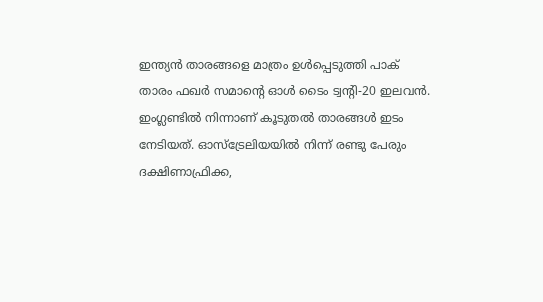ഇന്ത്യന്‍ താരങ്ങളെ മാത്രം ഉള്‍പ്പെടുത്തി പാക് താരം ഫഖര്‍ സമാന്റെ ഓള്‍ ടൈം ട്വന്റി-20 ഇലവന്‍. ഇംഗ്ലണ്ടില്‍ നിന്നാണ് കൂടുതല്‍ താരങ്ങള്‍ ഇടം നേടിയത്. ഓസ്‌ട്രേലിയയില്‍ നിന്ന് രണ്ടു പേരും ദക്ഷിണാഫ്രിക്ക,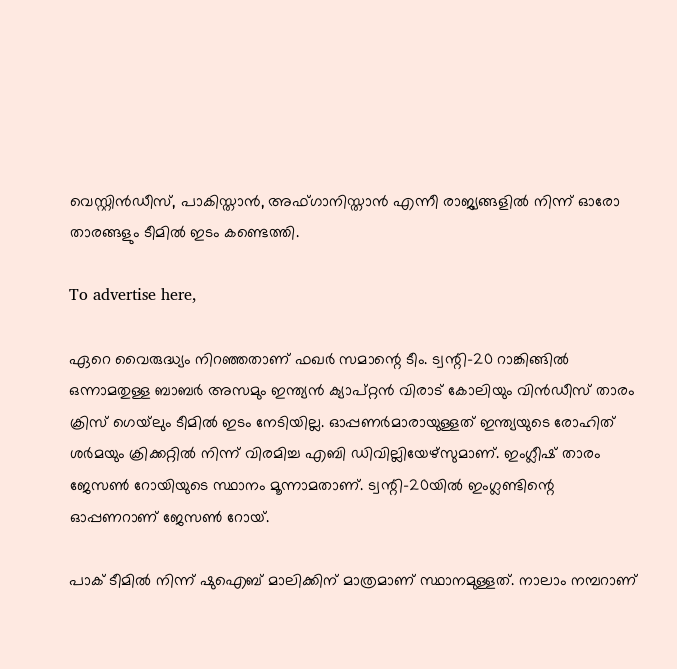വെസ്റ്റിന്‍ഡീസ്, പാകിസ്താന്‍, അഫ്ഗാനിസ്താന്‍ എന്നീ രാജ്യങ്ങളില്‍ നിന്ന് ഓരോ താരങ്ങളും ടീമില്‍ ഇടം കണ്ടെത്തി.

To advertise here,

ഏറെ വൈരുദ്ധ്യം നിറഞ്ഞതാണ് ഫഖര്‍ സമാന്റെ ടീം. ട്വന്റി-20 റാങ്കിങ്ങില്‍ ഒന്നാമതുള്ള ബാബര്‍ അസമും ഇന്ത്യന്‍ ക്യാപ്റ്റന്‍ വിരാട് കോലിയും വിന്‍ഡീസ് താരം ക്രിസ് ഗെയ്‌ലും ടീമില്‍ ഇടം നേടിയില്ല. ഓപ്പണര്‍മാരായുള്ളത് ഇന്ത്യയുടെ രോഹിത് ശര്‍മയും ക്രിക്കറ്റില്‍ നിന്ന് വിരമിച്ച എബി ഡിവില്ലിയേഴ്‌സുമാണ്. ഇംഗ്ലീഷ് താരം ജേസണ്‍ റോയിയുടെ സ്ഥാനം മൂന്നാമതാണ്. ട്വന്റി-20യില്‍ ഇംഗ്ലണ്ടിന്റെ ഓപ്പണറാണ് ജേസണ്‍ റോയ്.

പാക് ടീമില്‍ നിന്ന് ഷുഐബ് മാലിക്കിന് മാത്രമാണ് സ്ഥാനമുള്ളത്. നാലാം നമ്പറാണ്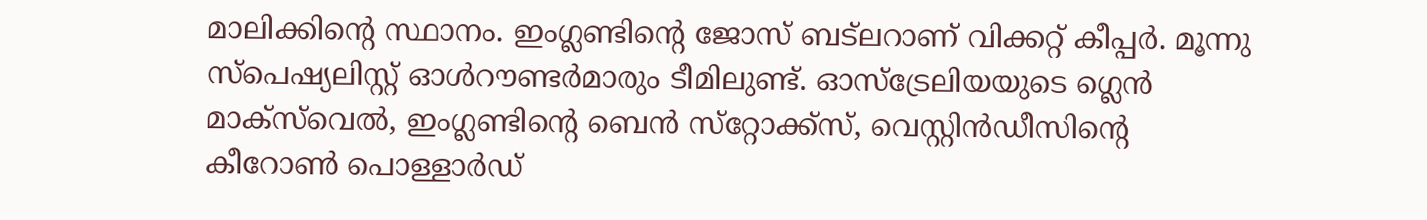മാലിക്കിന്റെ സ്ഥാനം. ഇംഗ്ലണ്ടിന്റെ ജോസ് ബട്‌ലറാണ് വിക്കറ്റ് കീപ്പര്‍. മൂന്നു സ്‌പെഷ്യലിസ്റ്റ് ഓള്‍റൗണ്ടര്‍മാരും ടീമിലുണ്ട്. ഓസ്‌ട്രേലിയയുടെ ഗ്ലെന്‍ മാക്‌സ്‌വെല്‍, ഇംഗ്ലണ്ടിന്റെ ബെന്‍ സ്‌റ്റോക്ക്‌സ്, വെസ്റ്റിന്‍ഡീസിന്റെ കീറോണ്‍ പൊള്ളാര്‍ഡ്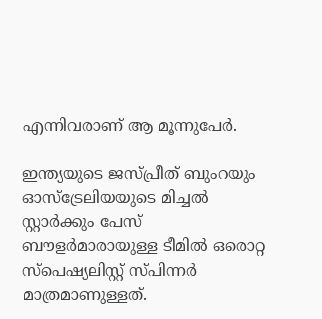എന്നിവരാണ് ആ മൂന്നുപേര്‍.

ഇന്ത്യയുടെ ജസ്പ്രീത് ബുംറയും ഓസ്‌ട്രേലിയയുടെ മിച്ചല്‍ സ്റ്റാര്‍ക്കും പേസ് ബൗളര്‍മാരായുള്ള ടീമില്‍ ഒരൊറ്റ സ്‌പെഷ്യലിസ്റ്റ് സ്പിന്നര്‍ മാത്രമാണുള്ളത്.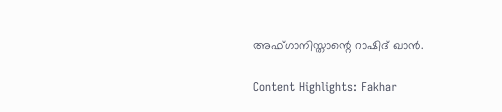അഫ്ഗാനിസ്താന്റെ റാഷിദ് ഖാന്‍.

Content Highlights: Fakhar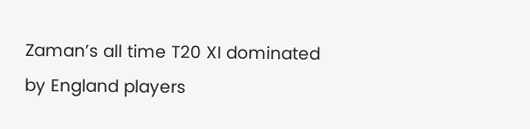Zaman’s all time T20 XI dominated by England players